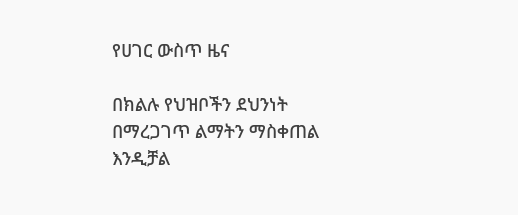የሀገር ውስጥ ዜና

በክልሉ የህዝቦችን ደህንነት በማረጋገጥ ልማትን ማስቀጠል እንዲቻል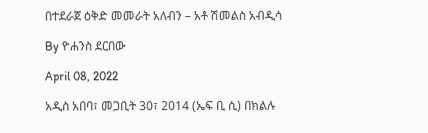በተደራጀ ዕቅድ መመራት አለብን – አቶ ሽመልስ አብዲሳ

By ዮሐንስ ደርበው

April 08, 2022

አዲስ አበባ፣ መጋቢት 30፣ 2014 (ኤፍ ቢ ሲ) በክልሉ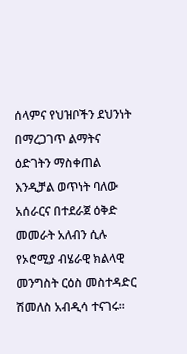ሰላምና የህዝቦችን ደህንነት በማረጋገጥ ልማትና ዕድገትን ማስቀጠል እንዲቻል ወጥነት ባለው አሰራርና በተደራጀ ዕቅድ መመራት አለብን ሲሉ የኦሮሚያ ብሄራዊ ክልላዊ መንግስት ርዕስ መስተዳድር ሽመለስ አብዲሳ ተናገሩ።